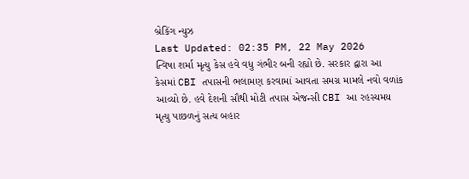બ્રેકિંગ ન્યુઝ
Last Updated: 02:35 PM, 22 May 2026
ત્વિષા શર્મા મૃત્યુ કેસ હવે વધુ ગંભીર બની રહ્યો છે. સરકાર દ્વારા આ કેસમાં CBI તપાસની ભલામણ કરવામાં આવતા સમગ્ર મામલે નવો વળાંક આવ્યો છે. હવે દેશની સૌથી મોટી તપાસ એજન્સી CBI આ રહસ્યમય મૃત્યુ પાછળનું સત્ય બહાર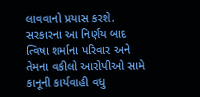લાવવાનો પ્રયાસ કરશે. સરકારના આ નિર્ણય બાદ ત્વિષા શર્માના પરિવાર અને તેમના વકીલો આરોપીઓ સામે કાનૂની કાર્યવાહી વધુ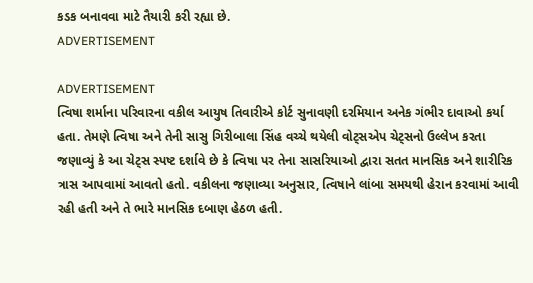કડક બનાવવા માટે તૈયારી કરી રહ્યા છે.
ADVERTISEMENT

ADVERTISEMENT
ત્વિષા શર્માના પરિવારના વકીલ આયુષ તિવારીએ કોર્ટ સુનાવણી દરમિયાન અનેક ગંભીર દાવાઓ કર્યા હતા. તેમણે ત્વિષા અને તેની સાસુ ગિરીબાલા સિંહ વચ્ચે થયેલી વોટ્સએપ ચેટ્સનો ઉલ્લેખ કરતા જણાવ્યું કે આ ચેટ્સ સ્પષ્ટ દર્શાવે છે કે ત્વિષા પર તેના સાસરિયાઓ દ્વારા સતત માનસિક અને શારીરિક ત્રાસ આપવામાં આવતો હતો. વકીલના જણાવ્યા અનુસાર, ત્વિષાને લાંબા સમયથી હેરાન કરવામાં આવી રહી હતી અને તે ભારે માનસિક દબાણ હેઠળ હતી.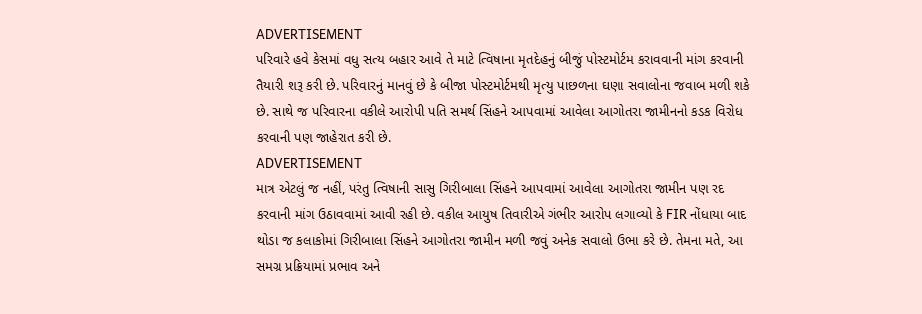ADVERTISEMENT
પરિવારે હવે કેસમાં વધુ સત્ય બહાર આવે તે માટે ત્વિષાના મૃતદેહનું બીજું પોસ્ટમોર્ટમ કરાવવાની માંગ કરવાની તૈયારી શરૂ કરી છે. પરિવારનું માનવું છે કે બીજા પોસ્ટમોર્ટમથી મૃત્યુ પાછળના ઘણા સવાલોના જવાબ મળી શકે છે. સાથે જ પરિવારના વકીલે આરોપી પતિ સમર્થ સિંહને આપવામાં આવેલા આગોતરા જામીનનો કડક વિરોધ કરવાની પણ જાહેરાત કરી છે.
ADVERTISEMENT
માત્ર એટલું જ નહીં, પરંતુ ત્વિષાની સાસુ ગિરીબાલા સિંહને આપવામાં આવેલા આગોતરા જામીન પણ રદ કરવાની માંગ ઉઠાવવામાં આવી રહી છે. વકીલ આયુષ તિવારીએ ગંભીર આરોપ લગાવ્યો કે FIR નોંધાયા બાદ થોડા જ કલાકોમાં ગિરીબાલા સિંહને આગોતરા જામીન મળી જવું અનેક સવાલો ઉભા કરે છે. તેમના મતે, આ સમગ્ર પ્રક્રિયામાં પ્રભાવ અને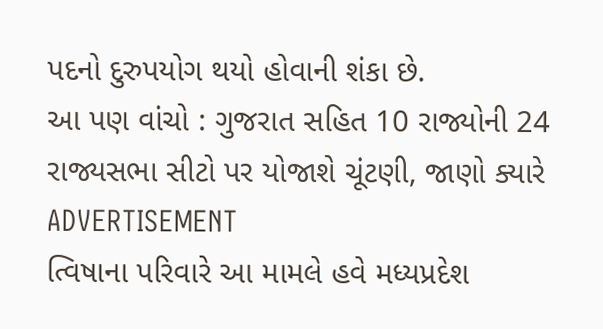પદનો દુરુપયોગ થયો હોવાની શંકા છે.
આ પણ વાંચો : ગુજરાત સહિત 10 રાજ્યોની 24 રાજ્યસભા સીટો પર યોજાશે ચૂંટણી, જાણો ક્યારે
ADVERTISEMENT
ત્વિષાના પરિવારે આ મામલે હવે મધ્યપ્રદેશ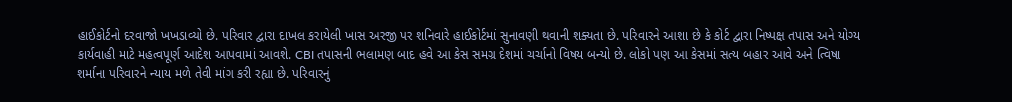હાઈકોર્ટનો દરવાજો ખખડાવ્યો છે. પરિવાર દ્વારા દાખલ કરાયેલી ખાસ અરજી પર શનિવારે હાઈકોર્ટમાં સુનાવણી થવાની શક્યતા છે. પરિવારને આશા છે કે કોર્ટ દ્વારા નિષ્પક્ષ તપાસ અને યોગ્ય કાર્યવાહી માટે મહત્વપૂર્ણ આદેશ આપવામાં આવશે. CBI તપાસની ભલામણ બાદ હવે આ કેસ સમગ્ર દેશમાં ચર્ચાનો વિષય બન્યો છે. લોકો પણ આ કેસમાં સત્ય બહાર આવે અને ત્વિષા શર્માના પરિવારને ન્યાય મળે તેવી માંગ કરી રહ્યા છે. પરિવારનું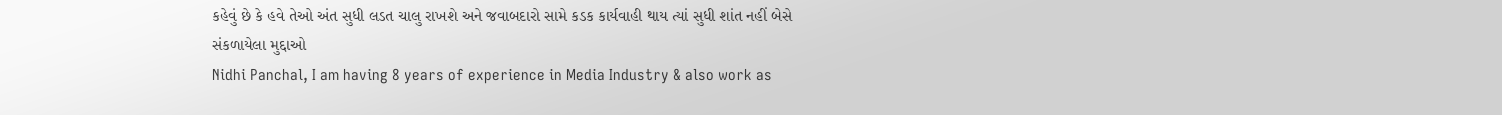કહેવું છે કે હવે તેઓ અંત સુધી લડત ચાલુ રાખશે અને જવાબદારો સામે કડક કાર્યવાહી થાય ત્યાં સુધી શાંત નહીં બેસે
સંકળાયેલા મુદ્દાઓ
Nidhi Panchal, I am having 8 years of experience in Media Industry & also work as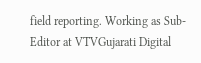field reporting. Working as Sub-Editor at VTVGujarati Digital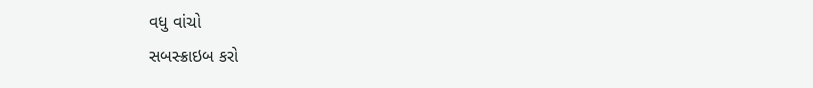વધુ વાંચો
સબસ્ક્રાઇબ કરો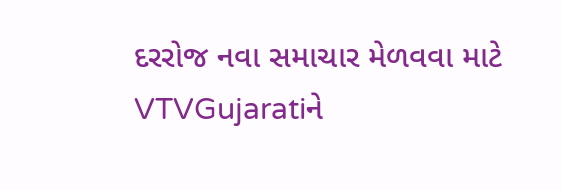દરરોજ નવા સમાચાર મેળવવા માટે VTVGujaratiને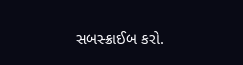સબસ્ક્રાઈબ કરો.